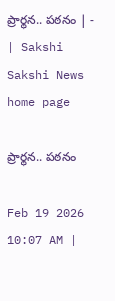ప్రార్థన.. పఠనం | - | Sakshi
Sakshi News home page

ప్రార్థన.. పఠనం

Feb 19 2026 10:07 AM |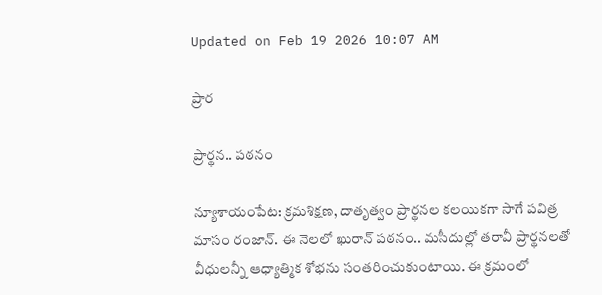Updated on Feb 19 2026 10:07 AM

ప్రార

ప్రార్థన.. పఠనం

న్యూశాయంపేట: క్రమశిక్షణ, దాతృత్వం ప్రార్థనల కలయికగా సాగే పవిత్ర మాసం రంజాన్‌. ఈ నెలలో ఖురాన్‌ పఠనం.. మసీదుల్లో తరావీ ప్రార్థనలతో వీధులన్నీ ఆధ్యాత్మిక శోభను సంతరించుకుంటాయి. ఈ క్రమంలో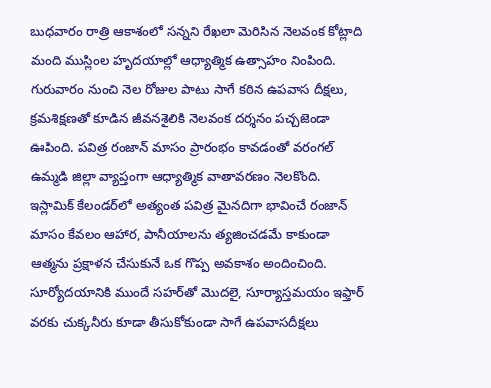బుధవారం రాత్రి ఆకాశంలో సన్నని రేఖలా మెరిసిన నెలవంక కోట్లాది మంది ముస్లింల హృదయాల్లో ఆధ్యాత్మిక ఉత్సాహం నింపింది. గురువారం నుంచి నెల రోజుల పాటు సాగే కఠిన ఉపవాస దీక్షలు, క్రమశిక్షణతో కూడిన జీవనశైలికి నెలవంక దర్శనం పచ్చజెండా ఊపింది. పవిత్ర రంజాన్‌ మాసం ప్రారంభం కావడంతో వరంగల్‌ ఉమ్మడి జిల్లా వ్యాప్తంగా ఆధ్యాత్మిక వాతావరణం నెలకొంది. ఇస్లామిక్‌ కేలండర్‌లో అత్యంత పవిత్ర మైనదిగా భావించే రంజాన్‌ మాసం కేవలం ఆహార, పానీయాలను త్యజించడమే కాకుండా ఆత్మను ప్రక్షాళన చేసుకునే ఒక గొప్ప అవకాశం అందించింది. సూర్యోదయానికి ముందే సహర్‌తో మొదలై, సూర్యాస్తమయం ఇఫ్తార్‌ వరకు చుక్కనీరు కూడా తీసుకోకుండా సాగే ఉపవాసదీక్షలు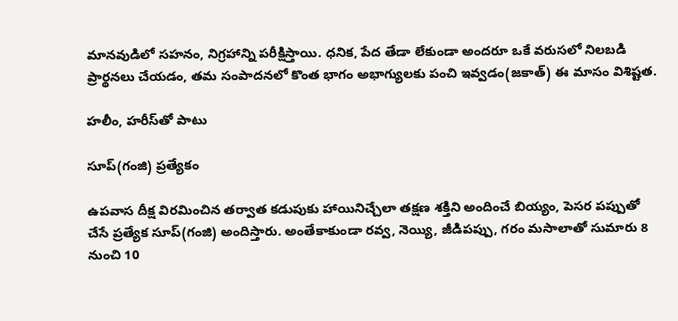మానవుడిలో సహనం, నిగ్రహాన్ని పరీక్షిస్తాయి. ధనిక, పేద తేడా లేకుండా అందరూ ఒకే వరుసలో నిలబడి ప్రార్థనలు చేయడం, తమ సంపాదనలో కొంత భాగం అభాగ్యులకు పంచి ఇవ్వడం(జకాత్‌) ఈ మాసం విశిష్టత.

హలీం, హరీస్‌తో పాటు

సూప్‌(గంజి) ప్రత్యేకం

ఉపవాస దీక్ష విరమించిన తర్వాత కడుపుకు హాయినిచ్చేలా తక్షణ శక్తిని అందించే బియ్యం, పెసర పప్పుతో చేసే ప్రత్యేక సూప్‌(గంజి) అందిస్తారు. అంతేకాకుండా రవ్వ, నెయ్యి, జీడిపప్పు, గరం మసాలాతో సుమారు 8 నుంచి 10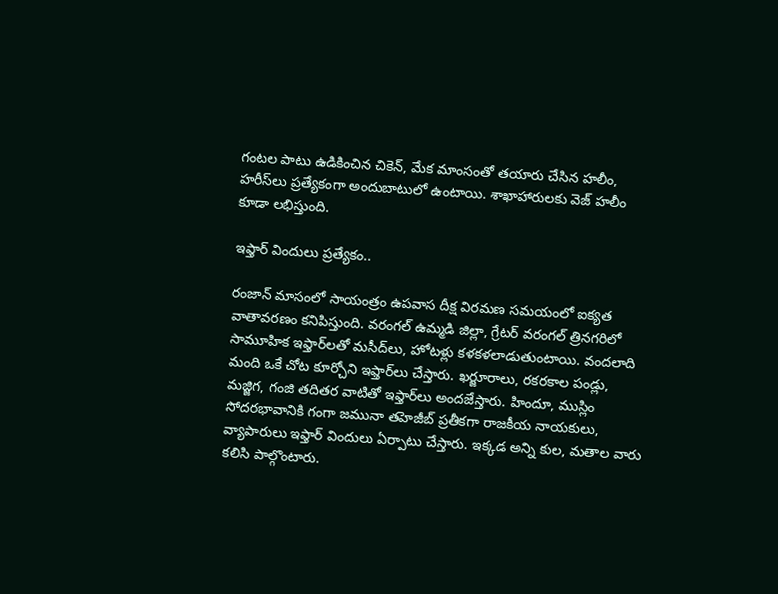గంటల పాటు ఉడికించిన చికెన్‌, మేక మాంసంతో తయారు చేసిన హలీం, హరీస్‌లు ప్రత్యేకంగా అందుబాటులో ఉంటాయి. శాఖాహారులకు వెజ్‌ హలీం కూడా లభిస్తుంది.

ఇఫ్తార్‌ విందులు ప్రత్యేకం..

రంజాన్‌ మాసంలో సాయంత్రం ఉపవాస దీక్ష విరమణ సమయంలో ఐక్యత వాతావరణం కనిపిస్తుంది. వరంగల్‌ ఉమ్మడి జిల్లా, గ్రేటర్‌ వరంగల్‌ త్రినగరిలో సామూహిక ఇఫ్తార్‌లతో మసీద్‌లు, హోటళ్లు కళకళలాడుతుంటాయి. వందలాది మంది ఒకే చోట కూర్చోని ఇఫ్తార్‌లు చేస్తారు. ఖర్జూరాలు, రకరకాల పండ్లు, మజ్జిగ, గంజి తదితర వాటితో ఇఫ్తార్‌లు అందజేస్తారు. హిందూ, ముస్లిం సోదరభావానికి గంగా జమునా తహెజీబ్‌ ప్రతీకగా రాజకీయ నాయకులు, వ్యాపారులు ఇఫ్తార్‌ విందులు ఏర్పాటు చేస్తారు. ఇక్కడ అన్ని కుల, మతాల వారు కలిసి పాల్గొంటారు.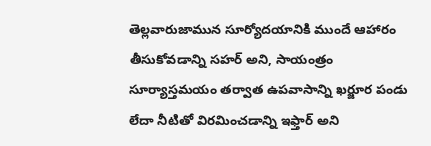తెల్లవారుజామున సూర్యోదయానికి ముందే ఆహారం తీసుకోవడాన్ని సహర్‌ అని, సాయంత్రం సూర్యాస్తమయం తర్వాత ఉపవాసాన్ని ఖర్జూర పండు లేదా నీటితో విరమించడాన్ని ఇఫ్తార్‌ అని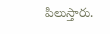పిలుస్తారు.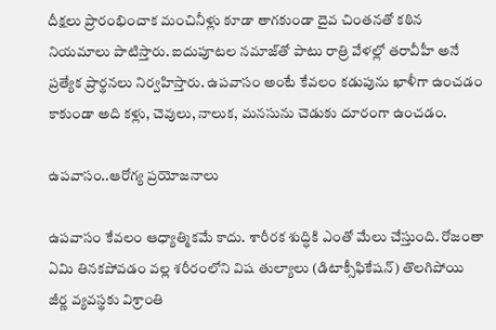దీక్షలు ప్రారంభించాక మంచినీళ్లు కూడా తాగకుండా దైవ చింతనతో కఠిన నియమాలు పాటిస్తారు. ఐదుపూటల నమాజ్‌తో పాటు రాత్రి వేళల్లో తరావీహీ అనే ప్రత్యేక ప్రార్థనలు నిర్వహిస్తారు. ఉపవాసం అంటే కేవలం కడుపును ఖాళీగా ఉంచడం కాకుండా అది కళ్లు, చెవులు, నాలుక, మనసును చెడుకు దూరంగా ఉంచడం.

ఉపవాసం..ఆరోగ్య ప్రయోజనాలు

ఉపవాసం కేవలం ఆధ్యాత్మికమే కాదు. శారీరక శుద్ధికి ఎంతో మేలు చేస్తుంది. రోజంతా ఏమి తినకపోవడం వల్ల శరీరంలోని విష తుల్యాలు (డిటాక్సీఫికేషన్‌) తొలగిపోయి జీర్ణ వ్యవస్థకు విశ్రాంతి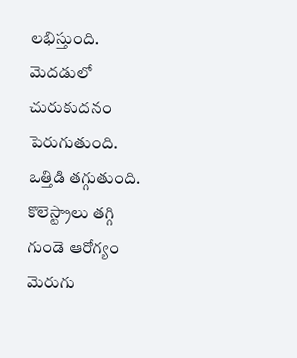లభిస్తుంది. మెదడులో చురుకుదనం పెరుగుతుంది. ఒత్తిడి తగ్గుతుంది. కొలెస్ట్రాలు తగ్గి గుండె ఆరోగ్యం మెరుగు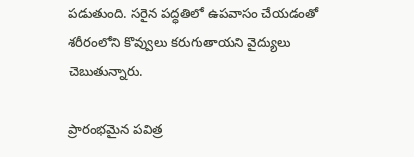పడుతుంది. సరైన పద్ధతిలో ఉపవాసం చేయడంతో శరీరంలోని కొవ్వులు కరుగుతాయని వైద్యులు చెబుతున్నారు.

ప్రారంభమైన పవిత్ర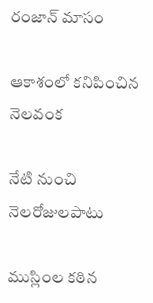రంజాన్‌ మాసం

ఆకాశంలో కనిపించిన నెలవంక

నేటి నుంచి నెలరోజులపాటు

ముస్లింల కఠిన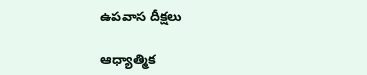ఉపవాస దీక్షలు

ఆధ్యాత్మిక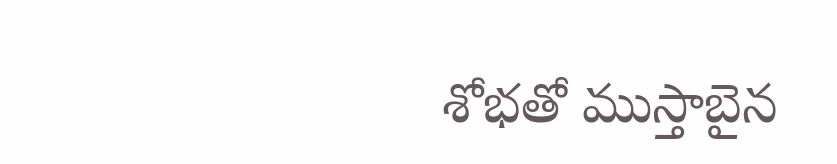శోభతో ముస్తాబైన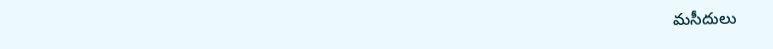మసీదులు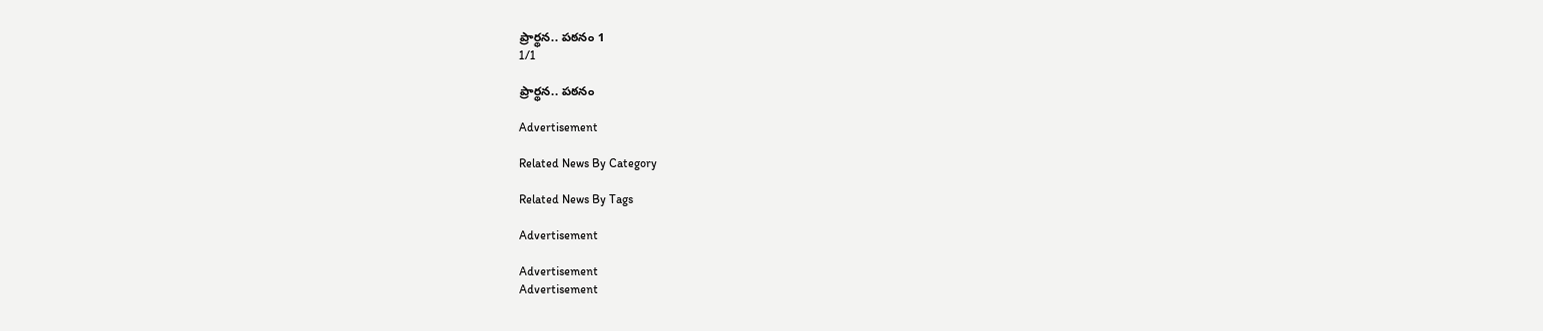ప్రార్థన.. పఠనం 1
1/1

ప్రార్థన.. పఠనం

Advertisement

Related News By Category

Related News By Tags

Advertisement

Advertisement
Advertisement